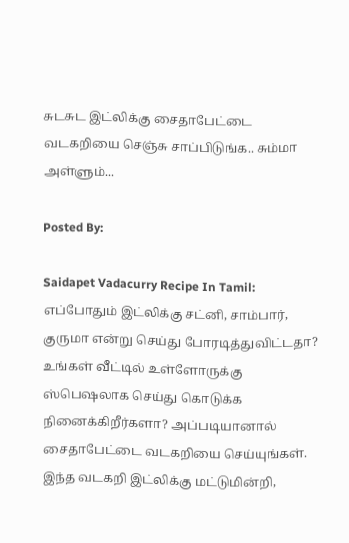சுடசுட இட்லிக்கு சைதாபேட்டை வடகறியை செஞ்சு சாப்பிடுங்க.. சும்மா அள்ளும்...

Posted By:

Saidapet Vadacurry Recipe In Tamil: எப்போதும் இட்லிக்கு சட்னி, சாம்பார், குருமா என்று செய்து போரடித்துவிட்டதா? உங்கள் வீட்டில் உள்ளோருக்கு ஸ்பெஷலாக செய்து கொடுக்க நினைக்கிறீர்களா? அப்படியானால் சைதாபேட்டை வடகறியை செய்யுங்கள். இந்த வடகறி இட்லிக்கு மட்டுமின்றி,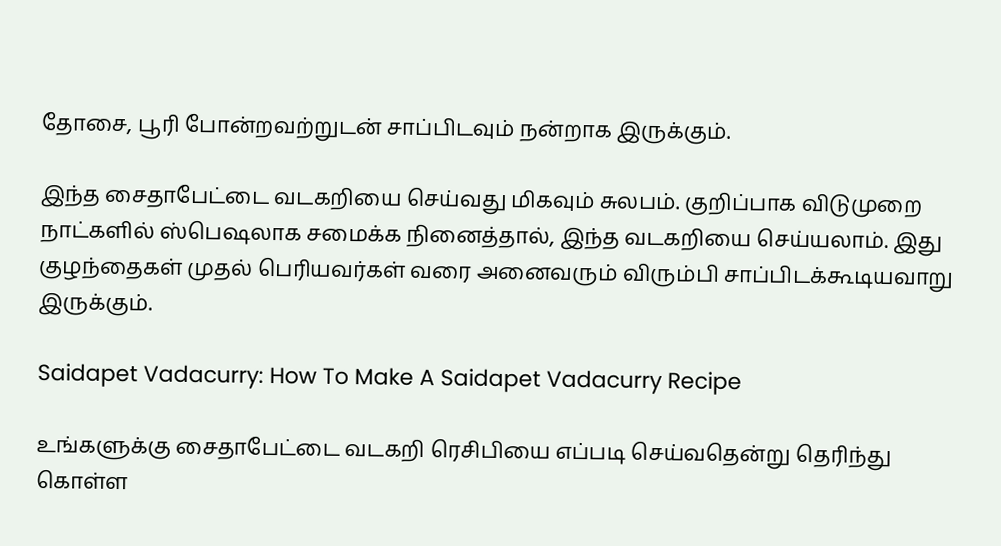தோசை, பூரி போன்றவற்றுடன் சாப்பிடவும் நன்றாக இருக்கும்.

இந்த சைதாபேட்டை வடகறியை செய்வது மிகவும் சுலபம். குறிப்பாக விடுமுறை நாட்களில் ஸ்பெஷலாக சமைக்க நினைத்தால், இந்த வடகறியை செய்யலாம். இது குழந்தைகள் முதல் பெரியவர்கள் வரை அனைவரும் விரும்பி சாப்பிடக்கூடியவாறு இருக்கும்.

Saidapet Vadacurry: How To Make A Saidapet Vadacurry Recipe

உங்களுக்கு சைதாபேட்டை வடகறி ரெசிபியை எப்படி செய்வதென்று தெரிந்து கொள்ள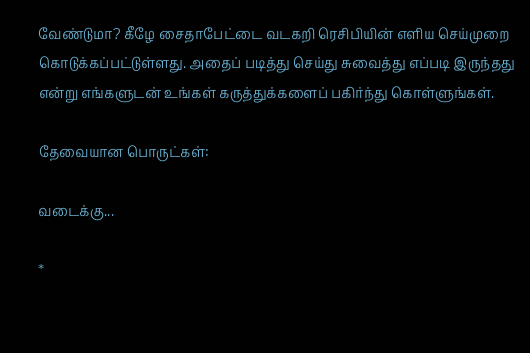வேண்டுமா? கீழே சைதாபேட்டை வடகறி ரெசிபியின் எளிய செய்முறை கொடுக்கப்பட்டுள்ளது. அதைப் படித்து செய்து சுவைத்து எப்படி இருந்தது என்று எங்களுடன் உங்கள் கருத்துக்களைப் பகிர்ந்து கொள்ளுங்கள்.

தேவையான பொருட்கள்:

வடைக்கு...

*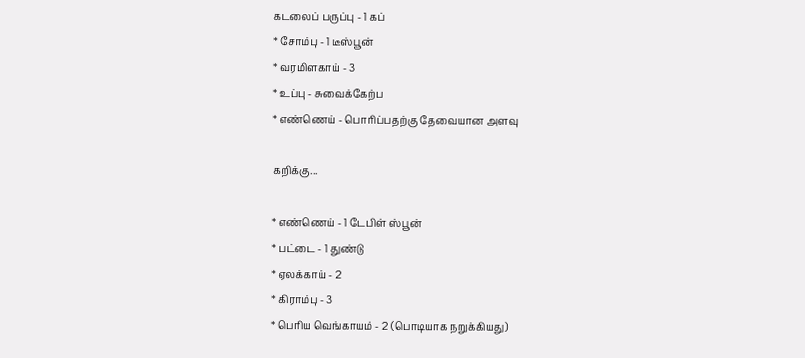கடலைப் பருப்பு - 1 கப்
* சோம்பு - 1 டீஸ்பூன்
* வரமிளகாய் - 3
* உப்பு - சுவைக்கேற்ப
* எண்ணெய் - பொரிப்பதற்கு தேவையான அளவு

கறிக்கு...

* எண்ணெய் - 1 டேபிள் ஸ்பூன்
* பட்டை - 1 துண்டு
* ஏலக்காய் - 2
* கிராம்பு - 3
* பெரிய வெங்காயம் - 2 (பொடியாக நறுக்கியது)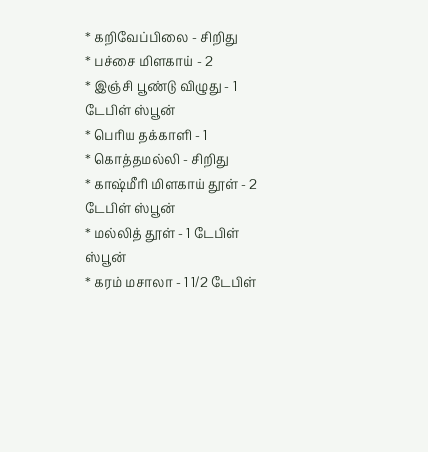* கறிவேப்பிலை - சிறிது
* பச்சை மிளகாய் - 2
* இஞ்சி பூண்டு விழுது - 1 டேபிள் ஸ்பூன்
* பெரிய தக்காளி - 1
* கொத்தமல்லி - சிறிது
* காஷ்மீரி மிளகாய் தூள் - 2 டேபிள் ஸ்பூன்
* மல்லித் தூள் - 1 டேபிள் ஸ்பூன்
* கரம் மசாலா - 1 1/2 டேபிள்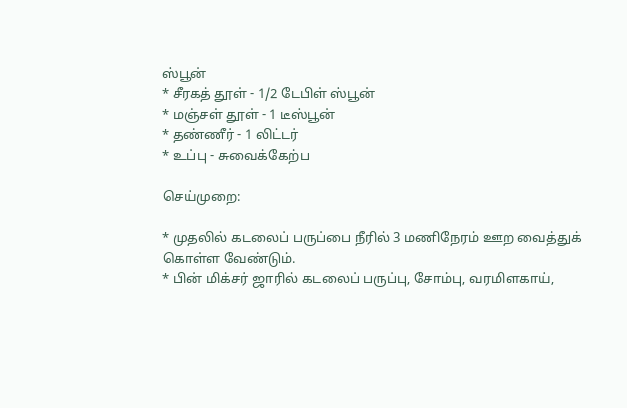ஸ்பூன்
* சீரகத் தூள் - 1/2 டேபிள் ஸ்பூன்
* மஞ்சள் தூள் - 1 டீஸ்பூன்
* தண்ணீர் - 1 லிட்டர்
* உப்பு - சுவைக்கேற்ப

செய்முறை:

* முதலில் கடலைப் பருப்பை நீரில் 3 மணிநேரம் ஊற வைத்துக் கொள்ள வேண்டும்.
* பின் மிக்சர் ஜாரில் கடலைப் பருப்பு, சோம்பு, வரமிளகாய்,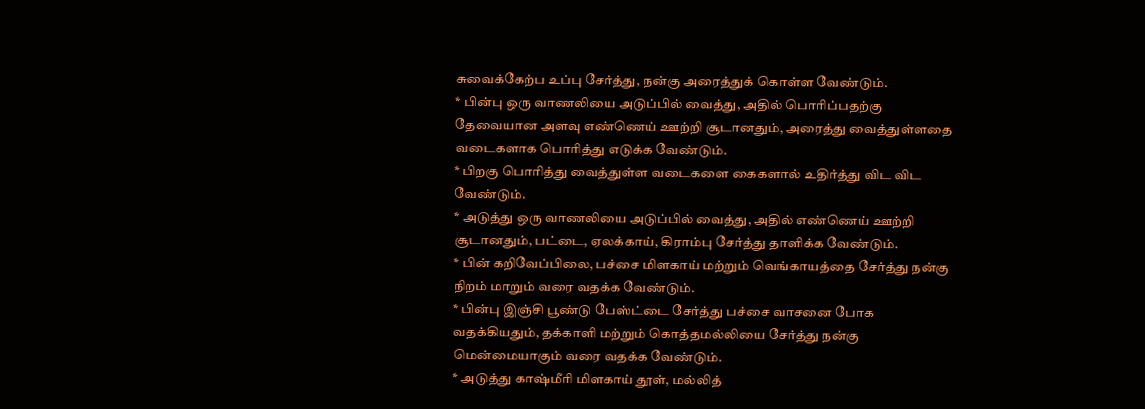சுவைக்கேற்ப உப்பு சேர்த்து, நன்கு அரைத்துக் கொள்ள வேண்டும்.
* பின்பு ஒரு வாணலியை அடுப்பில் வைத்து, அதில் பொரிப்பதற்கு தேவையான அளவு எண்ணெய் ஊற்றி சூடானதும், அரைத்து வைத்துள்ளதை வடைகளாக பொரித்து எடுக்க வேண்டும்.
* பிறகு பொரித்து வைத்துள்ள வடைகளை கைகளால் உதிர்த்து விட விட வேண்டும்.
* அடுத்து ஒரு வாணலியை அடுப்பில் வைத்து, அதில் எண்ணெய் ஊற்றி சூடானதும், பட்டை, ஏலக்காய், கிராம்பு சேர்த்து தாளிக்க வேண்டும்.
* பின் கறிவேப்பிலை, பச்சை மிளகாய் மற்றும் வெங்காயத்தை சேர்த்து நன்கு நிறம் மாறும் வரை வதக்க வேண்டும்.
* பின்பு இஞ்சி பூண்டு பேஸ்ட்டை சேர்த்து பச்சை வாசனை போக வதக்கியதும், தக்காளி மற்றும் கொத்தமல்லியை சேர்த்து நன்கு மென்மையாகும் வரை வதக்க வேண்டும்.
* அடுத்து காஷ்மீரி மிளகாய் தூள், மல்லித்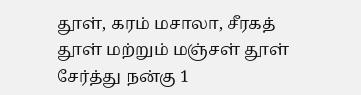தூள், கரம் மசாலா, சீரகத் தூள் மற்றும் மஞ்சள் தூள் சேர்த்து நன்கு 1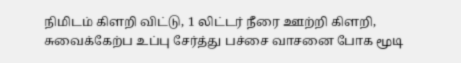நிமிடம் கிளறி விட்டு, 1 லிட்டர் நீரை ஊற்றி கிளறி, சுவைக்கேற்ப உப்பு சேர்த்து பச்சை வாசனை போக மூடி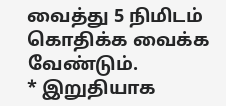வைத்து 5 நிமிடம் கொதிக்க வைக்க வேண்டும்.
* இறுதியாக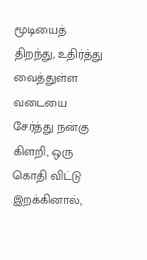மூடியைத் திறந்து, உதிர்த்து வைத்துள்ள வடையை சேர்த்து நன்கு கிளறி, ஒரு கொதி விட்டு இறக்கினால்,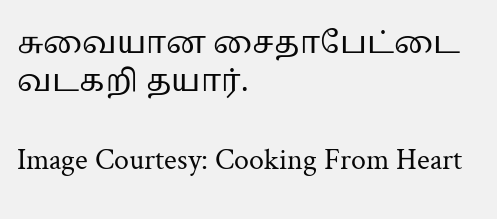சுவையான சைதாபேட்டை வடகறி தயார்.

Image Courtesy: Cooking From Heart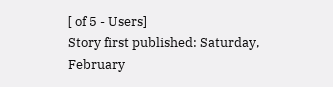[ of 5 - Users]
Story first published: Saturday, February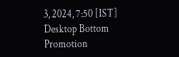3, 2024, 7:50 [IST]
Desktop Bottom Promotion